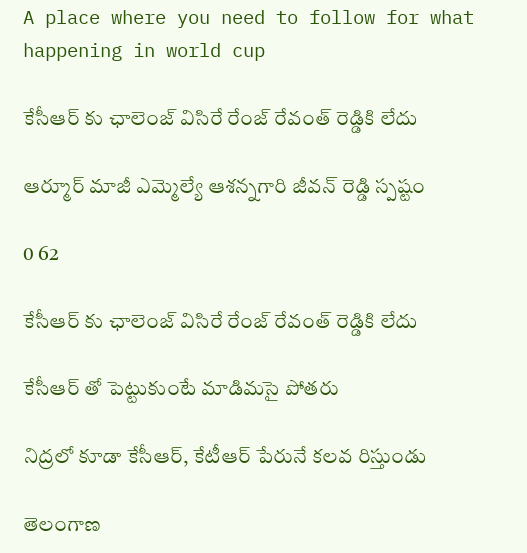A place where you need to follow for what happening in world cup

కేసీఆర్ కు ఛాలెంజ్ విసిరే రేంజ్ రేవంత్ రెడ్డికి లేదు

ఆర్మూర్ మాజీ ఎమ్మెల్యే ఆశన్నగారి జీవన్ రెడ్డి స్పష్టం

0 62

కేసీఆర్ కు ఛాలెంజ్ విసిరే రేంజ్ రేవంత్ రెడ్డికి లేదు

కేసీఆర్ తో పెట్టుకుంటే మాడిమసై పోతరు

నిద్రలో కూడా కేసీఆర్, కేటీఆర్ పేరునే కలవ రిస్తుండు

తెలంగాణ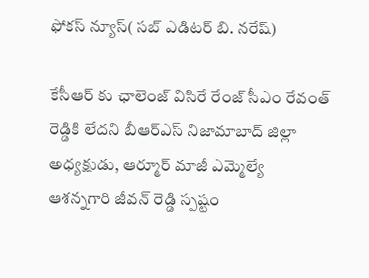ఫోకస్ న్యూస్( సబ్ ఎడిటర్ బి. నరేష్)

కేసీఆర్ కు ఛాలెంజ్ విసిరే రేంజ్ సీఎం రేవంత్ రెడ్డికి లేదని బీఆర్ఎస్ నిజామాబాద్ జిల్లా అధ్యక్షుడు, ఆర్మూర్ మాజీ ఎమ్మెల్యే ఆశన్నగారి జీవన్ రెడ్డి స్పష్టం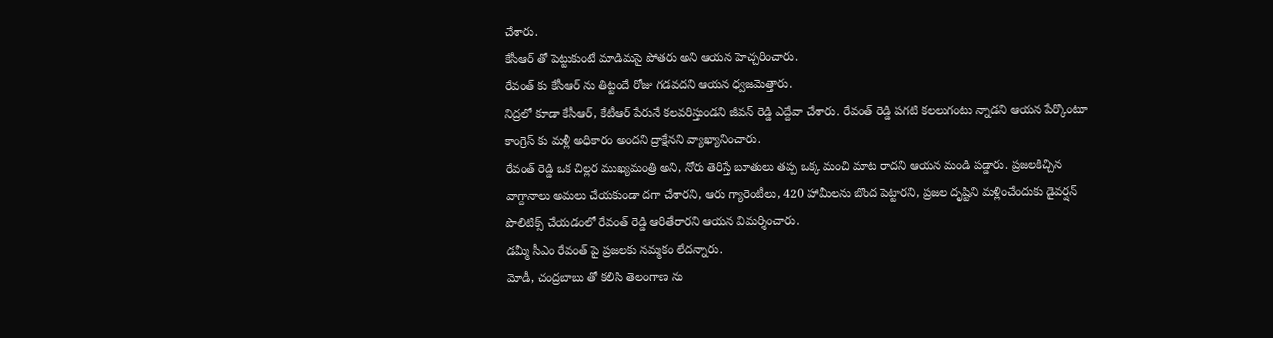చేశారు.
కేసీఆర్ తో పెట్టుకుంటే మాడిమసై పోతరు అని ఆయన హెచ్చరించారు.
రేవంత్ కు కేసీఆర్ ను తిట్టందే రోజు గడవదని ఆయన ధ్వజమెత్తారు.
నిద్రలో కూడా కేసీఆర్, కేటీఆర్ పేరునే కలవరిస్తుండని జీవన్ రెడ్డి ఎద్దేవా చేశారు. రేవంత్ రెడ్డి పగటి కలలుగంటు న్నాడని ఆయన పేర్కొంటూ
కాంగ్రెస్ కు మళ్లీ అధికారం అందని ద్రాక్షేనని వ్యాఖ్యానించారు.
రేవంత్ రెడ్డి ఒక చిల్లర ముఖ్యమంత్రి అని, నోరు తెరిస్తే బూతులు తప్ప ఒక్క మంచి మాట రాదని ఆయన మండి పడ్డారు. ప్రజలకిచ్చిన వాగ్దానాలు అమలు చేయకుండా దగా చేశారని, ఆరు గ్యారెంటీలు, 420 హామీలను బొంద పెట్టారని, ప్రజల దృష్టిని మళ్లించేందుకు డైవర్షన్ పొలిటిక్స్ చేయడంలో రేవంత్ రెడ్డి ఆరితేరారని ఆయన విమర్శించారు.
డమ్మీ సీఎం రేవంత్ పై ప్రజలకు నమ్మకం లేదన్నారు.
మోడీ, చంద్రబాబు తో కలిసి తెలంగాణ ను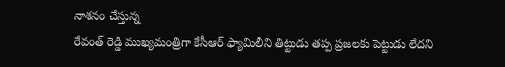నాశనం చేస్తున్న
రేవంత్ రెడ్డి ముఖ్యమంత్రిగా కేసీఆర్ ఫ్యామిలీని తిట్టుడు తప్ప ప్రజలకు పెట్టుడు లేదని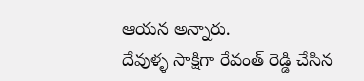ఆయన అన్నారు.
దేవుళ్ళ సాక్షిగా రేవంత్ రెడ్డి చేసిన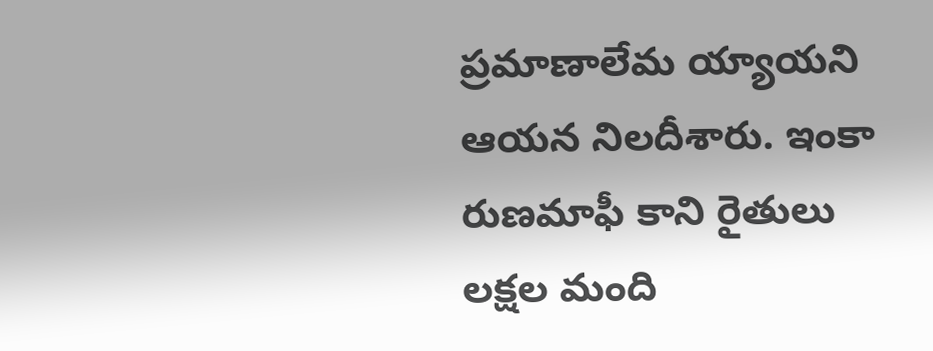ప్రమాణాలేమ య్యాయని ఆయన నిలదీశారు. ఇంకా రుణమాఫీ కాని రైతులు లక్షల మంది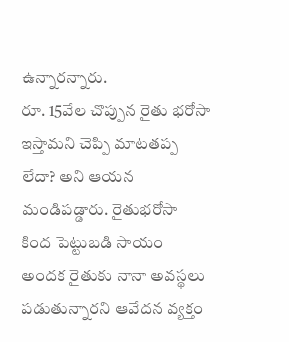ఉన్నారన్నారు.
రూ. 15వేల చొప్పున రైతు భరోసా ఇస్తామని చెప్పి మాటతప్ప లేదా? అని ఆయన మండిపడ్డారు. రైతుభరోసా కింద పెట్టుబడి సాయం అందక రైతుకు నానా అవస్థలు పడుతున్నారని ఆవేదన వ్యక్తం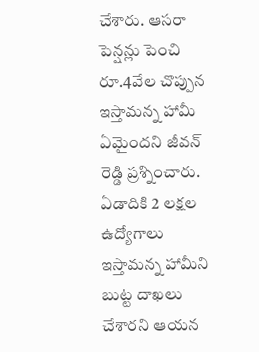చేశారు. ఆసరా పెన్షన్లు పెంచి రూ.4వేల చొప్పున ఇస్తామన్న హామీ ఏమైందని జీవన్ రెడ్డి ప్రశ్నించారు. ఏడాదికి 2 లక్షల ఉద్యోగాలు ఇస్తామన్న హామీని బుట్ట దాఖలు చేశారని ఆయన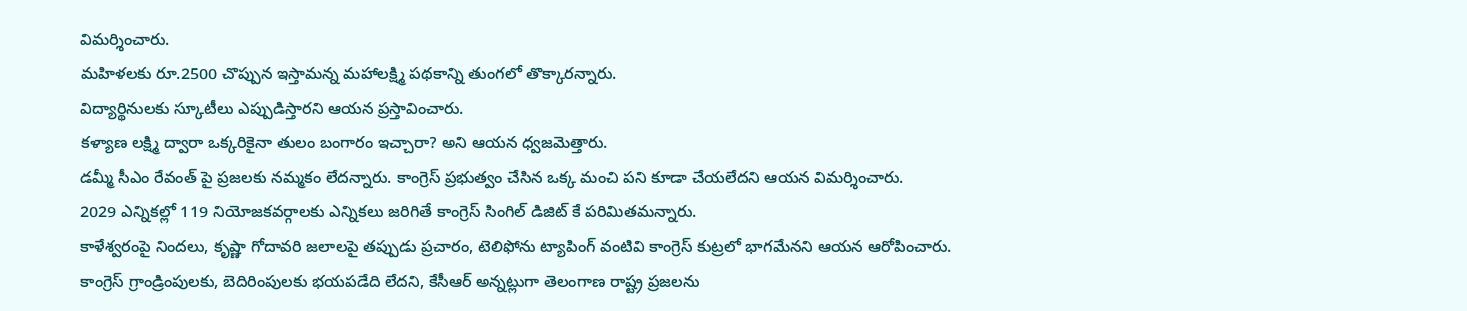విమర్శించారు.
మహిళలకు రూ.2500 చొప్పున ఇస్తామన్న మహాలక్ష్మి పథకాన్ని తుంగలో తొక్కారన్నారు.
విద్యార్థినులకు స్కూటీలు ఎప్పుడిస్తారని ఆయన ప్రస్తావించారు.
కళ్యాణ లక్ష్మి ద్వారా ఒక్కరికైనా తులం బంగారం ఇచ్చారా? అని ఆయన ధ్వజమెత్తారు.
డమ్మీ సీఎం రేవంత్ పై ప్రజలకు నమ్మకం లేదన్నారు. కాంగ్రెస్ ప్రభుత్వం చేసిన ఒక్క మంచి పని కూడా చేయలేదని ఆయన విమర్శించారు.
2029 ఎన్నికల్లో 119 నియోజకవర్గాలకు ఎన్నికలు జరిగితే కాంగ్రెస్ సింగిల్ డిజిట్ కే పరిమితమన్నారు.
కాళేశ్వరంపై నిందలు, కృష్ణా గోదావరి జలాలపై తప్పుడు ప్రచారం, టెలిఫోను ట్యాపింగ్ వంటివి కాంగ్రెస్ కుట్రలో భాగమేనని ఆయన ఆరోపించారు.
కాంగ్రెస్ గ్రాండ్రింపులకు, బెదిరింపులకు భయపడేది లేదని, కేసీఆర్ అన్నట్లుగా తెలంగాణ రాష్ట్ర ప్రజలను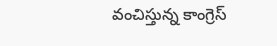వంచిస్తున్న కాంగ్రెస్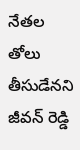నేతల తోలు తీసుడేనని జీవన్ రెడ్డి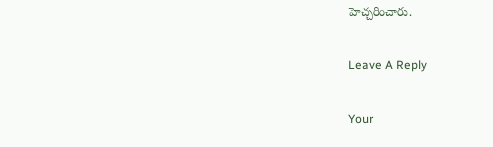హెచ్చరించారు.

Leave A Reply

Your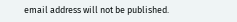email address will not be published.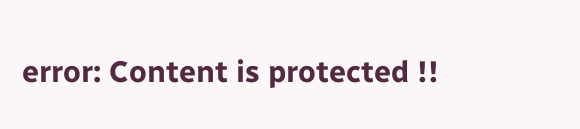error: Content is protected !!